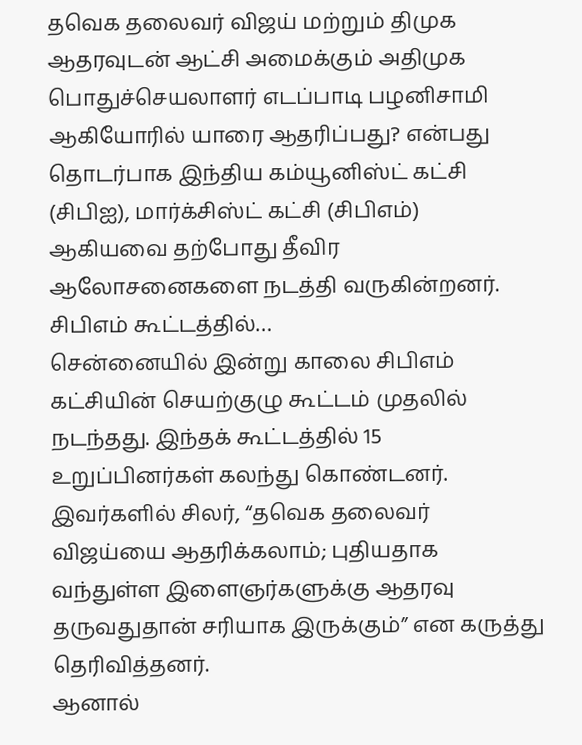தவெக தலைவர் விஜய் மற்றும் திமுக ஆதரவுடன் ஆட்சி அமைக்கும் அதிமுக பொதுச்செயலாளர் எடப்பாடி பழனிசாமி ஆகியோரில் யாரை ஆதரிப்பது? என்பது தொடர்பாக இந்திய கம்யூனிஸ்ட் கட்சி (சிபிஐ), மார்க்சிஸ்ட் கட்சி (சிபிஎம்) ஆகியவை தற்போது தீவிர ஆலோசனைகளை நடத்தி வருகின்றனர்.
சிபிஎம் கூட்டத்தில்…
சென்னையில் இன்று காலை சிபிஎம் கட்சியின் செயற்குழு கூட்டம் முதலில் நடந்தது. இந்தக் கூட்டத்தில் 15 உறுப்பினர்கள் கலந்து கொண்டனர்.
இவர்களில் சிலர், “தவெக தலைவர் விஜய்யை ஆதரிக்கலாம்; புதியதாக வந்துள்ள இளைஞர்களுக்கு ஆதரவு தருவதுதான் சரியாக இருக்கும்” என கருத்து தெரிவித்தனர்.
ஆனால்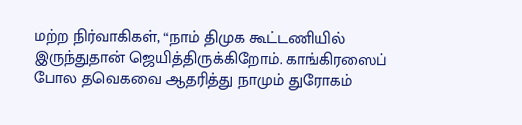மற்ற நிர்வாகிகள், “நாம் திமுக கூட்டணியில் இருந்துதான் ஜெயித்திருக்கிறோம். காங்கிரஸைப் போல தவெகவை ஆதரித்து நாமும் துரோகம்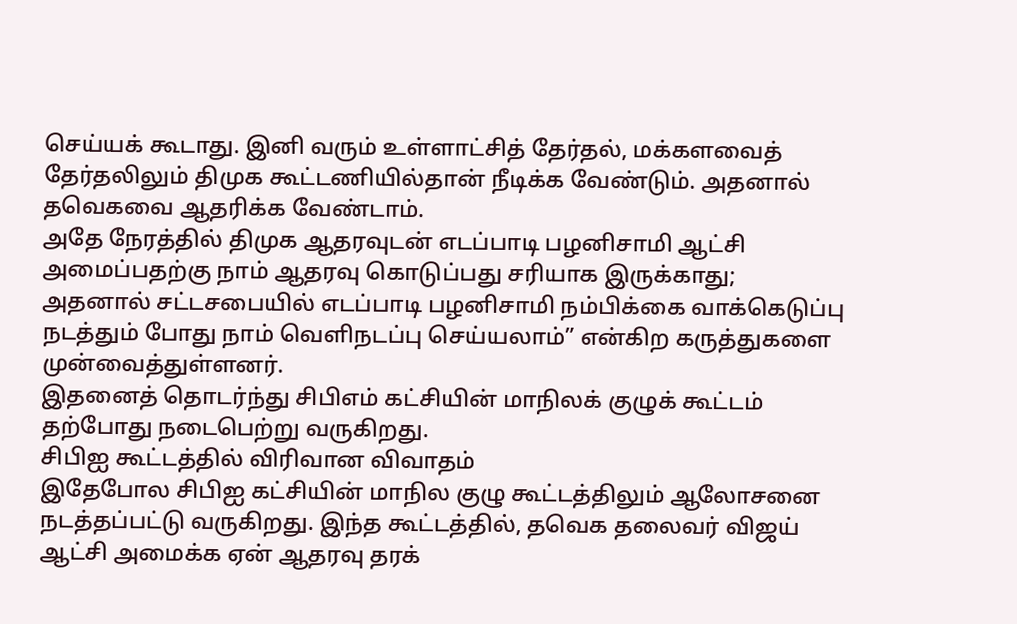செய்யக் கூடாது. இனி வரும் உள்ளாட்சித் தேர்தல், மக்களவைத் தேர்தலிலும் திமுக கூட்டணியில்தான் நீடிக்க வேண்டும். அதனால் தவெகவை ஆதரிக்க வேண்டாம்.
அதே நேரத்தில் திமுக ஆதரவுடன் எடப்பாடி பழனிசாமி ஆட்சி அமைப்பதற்கு நாம் ஆதரவு கொடுப்பது சரியாக இருக்காது; அதனால் சட்டசபையில் எடப்பாடி பழனிசாமி நம்பிக்கை வாக்கெடுப்பு நடத்தும் போது நாம் வெளிநடப்பு செய்யலாம்” என்கிற கருத்துகளை முன்வைத்துள்ளனர்.
இதனைத் தொடர்ந்து சிபிஎம் கட்சியின் மாநிலக் குழுக் கூட்டம் தற்போது நடைபெற்று வருகிறது.
சிபிஐ கூட்டத்தில் விரிவான விவாதம்
இதேபோல சிபிஐ கட்சியின் மாநில குழு கூட்டத்திலும் ஆலோசனை நடத்தப்பட்டு வருகிறது. இந்த கூட்டத்தில், தவெக தலைவர் விஜய் ஆட்சி அமைக்க ஏன் ஆதரவு தரக்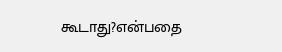கூடாது?என்பதை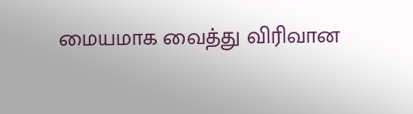மையமாக வைத்து விரிவான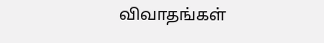விவாதங்கள்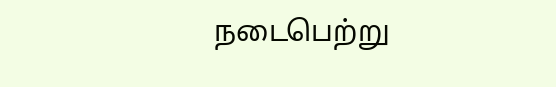நடைபெற்று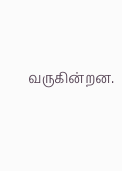வருகின்றன.